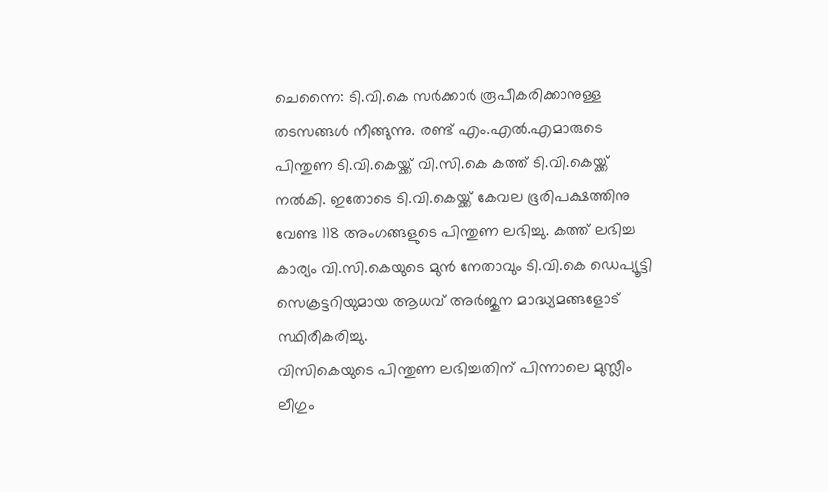ചെന്നൈ: ടി.വി.കെ സർക്കാർ രൂപീകരിക്കാനുള്ള തടസങ്ങൾ നീങ്ങുന്നു. രണ്ട് എം.എൽ.എമാരുടെ പിന്തുണ ടി.വി.കെയ്ക്ക് വി.സി.കെ കത്ത് ടി.വി.കെയ്ക്ക് നൽകി. ഇതോടെ ടി.വി.കെയ്ക്ക് കേവല ഭൂരിപക്ഷത്തിനു വേണ്ട 118 അംഗങ്ങളുടെ പിന്തുണ ലഭിച്ചു. കത്ത് ലഭിച്ച കാര്യം വി.സി.കെയുടെ മുൻ നേതാവും ടി.വി.കെ ഡെപ്യൂട്ടി സെക്രട്ടറിയുമായ ആധവ് അർജുന മാദ്ധ്യമങ്ങളോട് സ്ഥിരീകരിച്ചു.
വിസികെയുടെ പിന്തുണ ലഭിച്ചതിന് പിന്നാലെ മുസ്ലീം ലീഗും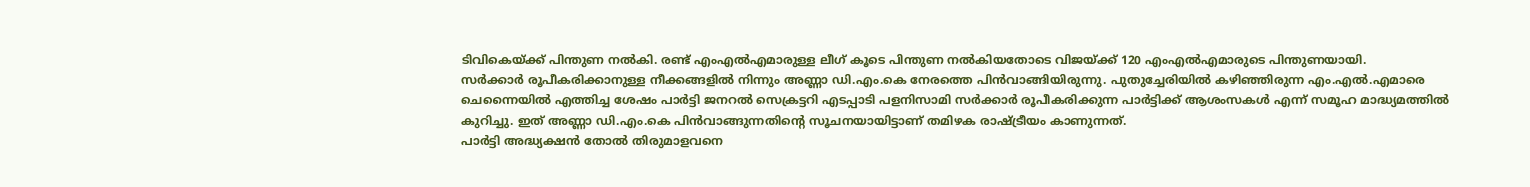ടിവികെയ്ക്ക് പിന്തുണ നൽകി. രണ്ട് എംഎൽഎമാരുള്ള ലീഗ് കൂടെ പിന്തുണ നൽകിയതോടെ വിജയ്ക്ക് 120 എംഎൽഎമാരുടെ പിന്തുണയായി.
സർക്കാർ രൂപീകരിക്കാനുള്ള നീക്കങ്ങളിൽ നിന്നും അണ്ണാ ഡി.എം.കെ നേരത്തെ പിൻവാങ്ങിയിരുന്നു. പുതുച്ചേരിയിൽ കഴിഞ്ഞിരുന്ന എം.എൽ.എമാരെ ചെന്നൈയിൽ എത്തിച്ച ശേഷം പാർട്ടി ജനറൽ സെക്രട്ടറി എടപ്പാടി പളനിസാമി സർക്കാർ രൂപീകരിക്കുന്ന പാർട്ടിക്ക് ആശംസകൾ എന്ന് സമൂഹ മാദ്ധ്യമത്തിൽ കുറിച്ചു. ഇത് അണ്ണാ ഡി.എം.കെ പിൻവാങ്ങുന്നതിന്റെ സൂചനയായിട്ടാണ് തമിഴക രാഷ്ട്രീയം കാണുന്നത്.
പാർട്ടി അദ്ധ്യക്ഷൻ തോൽ തിരുമാളവനെ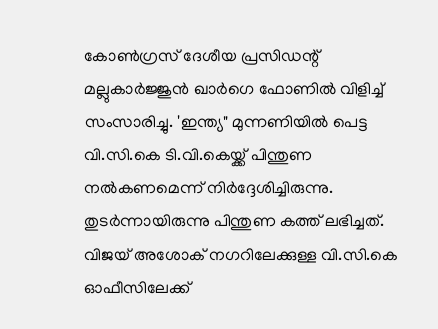കോൺഗ്രസ് ദേശീയ പ്രസിഡന്റ് മല്ലുകാർജ്ജുൻ ഖാർഗെ ഫോണിൽ വിളിച്ച് സംസാരിച്ചു. 'ഇന്ത്യ" മുന്നണിയിൽ പെട്ട വി.സി.കെ ടി.വി.കെയ്ക്ക് പിന്തുണ നൽകണമെന്ന് നിർദ്ദേശിച്ചിരുന്നു. തുടർന്നായിരുന്നു പിന്തുണ കത്ത് ലഭിച്ചത്.
വിജയ് അശോക് നഗറിലേക്കുള്ള വി.സി.കെ ഓഫീസിലേക്ക്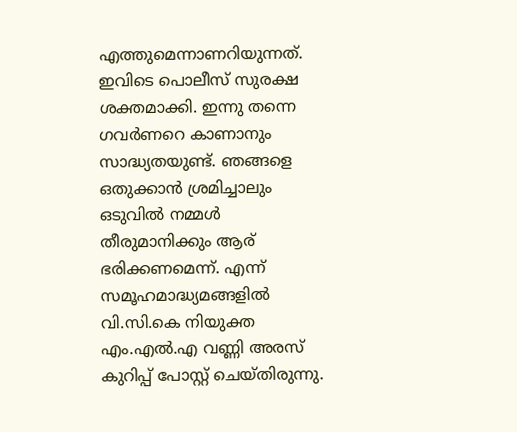എത്തുമെന്നാണറിയുന്നത്. ഇവിടെ പൊലീസ് സുരക്ഷ ശക്തമാക്കി. ഇന്നു തന്നെ ഗവർണറെ കാണാനും സാദ്ധ്യതയുണ്ട്. ഞങ്ങളെ ഒതുക്കാൻ ശ്രമിച്ചാലും ഒടുവിൽ നമ്മൾ തീരുമാനിക്കും ആര് ഭരിക്കണമെന്ന്. എന്ന് സമൂഹമാദ്ധ്യമങ്ങളിൽ വി.സി.കെ നിയുക്ത എം.എൽ.എ വണ്ണി അരസ് കുറിപ്പ് പോസ്റ്റ് ചെയ്തിരുന്നു.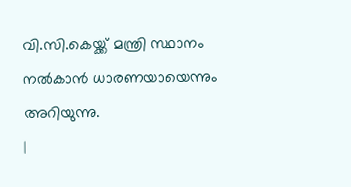വി.സി.കെയ്ക്ക് മന്ത്രി സ്ഥാനം നൽകാൻ ധാരണയായെന്നും അറിയുന്നു.
|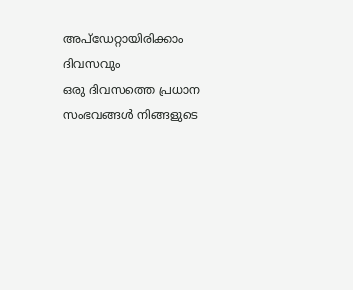അപ്ഡേറ്റായിരിക്കാം ദിവസവും
ഒരു ദിവസത്തെ പ്രധാന സംഭവങ്ങൾ നിങ്ങളുടെ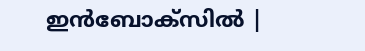ഇൻബോക്സിൽ |